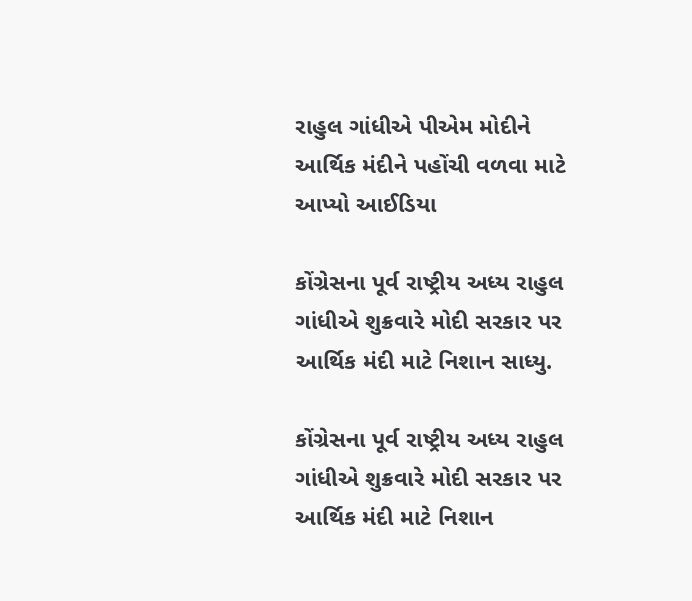રાહુલ ગાંધીએ પીએમ મોદીને આર્થિક મંદીને પહોંચી વળવા માટે આપ્યો આઈડિયા

કોંગ્રેસના પૂર્વ રાષ્ટ્રીય અધ્ય રાહુલ ગાંધીએ શુક્રવારે મોદી સરકાર પર આર્થિક મંદી માટે નિશાન સાધ્યુ.

કોંગ્રેસના પૂર્વ રાષ્ટ્રીય અધ્ય રાહુલ ગાંધીએ શુક્રવારે મોદી સરકાર પર આર્થિક મંદી માટે નિશાન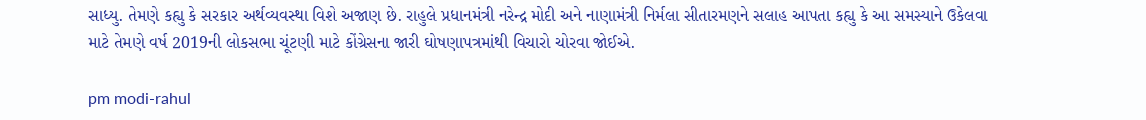સાધ્યુ. તેમણે કહ્યુ કે સરકાર અર્થવ્યવસ્થા વિશે અજાણ છે. રાહુલે પ્રધાનમંત્રી નરેન્દ્ર મોદી અને નાણામંત્રી નિર્મલા સીતારમણને સલાહ આપતા કહ્યુ કે આ સમસ્યાને ઉકેલવા માટે તેમણે વર્ષ 2019ની લોકસભા ચૂંટણી માટે કોંગ્રેસના જારી ઘોષણાપત્રમાંથી વિચારો ચોરવા જોઈએ.

pm modi-rahul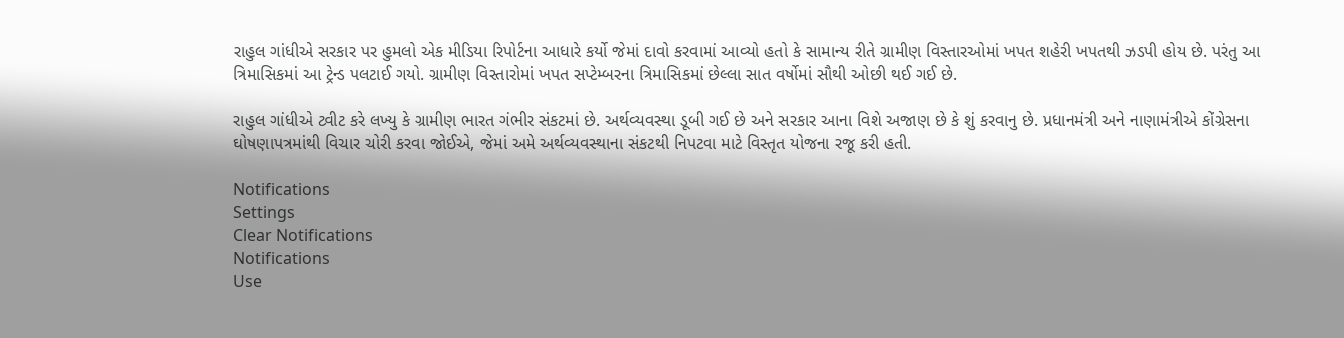રાહુલ ગાંધીએ સરકાર પર હુમલો એક મીડિયા રિપોર્ટના આધારે કર્યો જેમાં દાવો કરવામાં આવ્યો હતો કે સામાન્ય રીતે ગ્રામીણ વિસ્તારઓમાં ખપત શહેરી ખપતથી ઝડપી હોય છે. પરંતુ આ ત્રિમાસિકમાં આ ટ્રેન્ડ પલટાઈ ગયો. ગ્રામીણ વિસ્તારોમાં ખપત સપ્ટેમ્બરના ત્રિમાસિકમાં છેલ્લા સાત વર્ષોમાં સૌથી ઓછી થઈ ગઈ છે.

રાહુલ ગાંધીએ ટ્વીટ કરે લખ્યુ કે ગ્રામીણ ભારત ગંભીર સંકટમાં છે. અર્થવ્યવસ્થા ડૂબી ગઈ છે અને સરકાર આના વિશે અજાણ છે કે શું કરવાનુ છે. પ્રધાનમંત્રી અને નાણામંત્રીએ કોંગ્રેસના ઘોષણાપત્રમાંથી વિચાર ચોરી કરવા જોઈએ, જેમાં અમે અર્થવ્યવસ્થાના સંકટથી નિપટવા માટે વિસ્તૃત યોજના રજૂ કરી હતી.

Notifications
Settings
Clear Notifications
Notifications
Use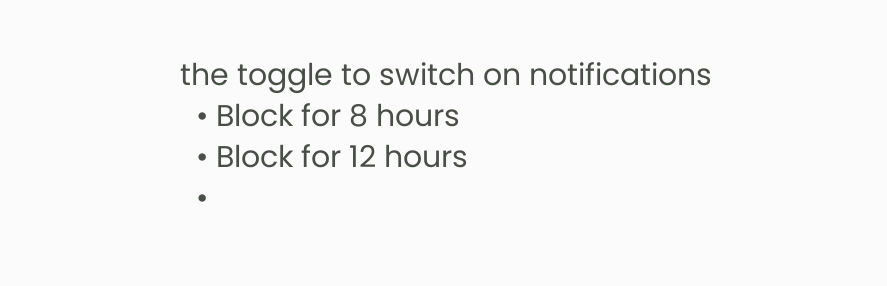the toggle to switch on notifications
  • Block for 8 hours
  • Block for 12 hours
  •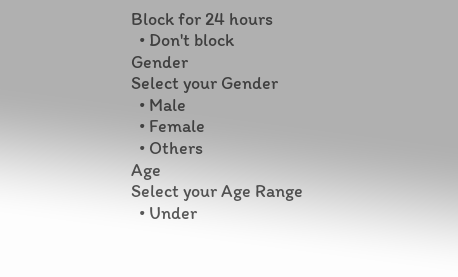Block for 24 hours
  • Don't block
Gender
Select your Gender
  • Male
  • Female
  • Others
Age
Select your Age Range
  • Under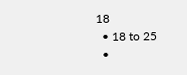18
  • 18 to 25
  •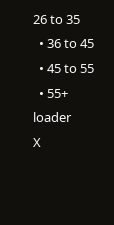26 to 35
  • 36 to 45
  • 45 to 55
  • 55+
loader
X